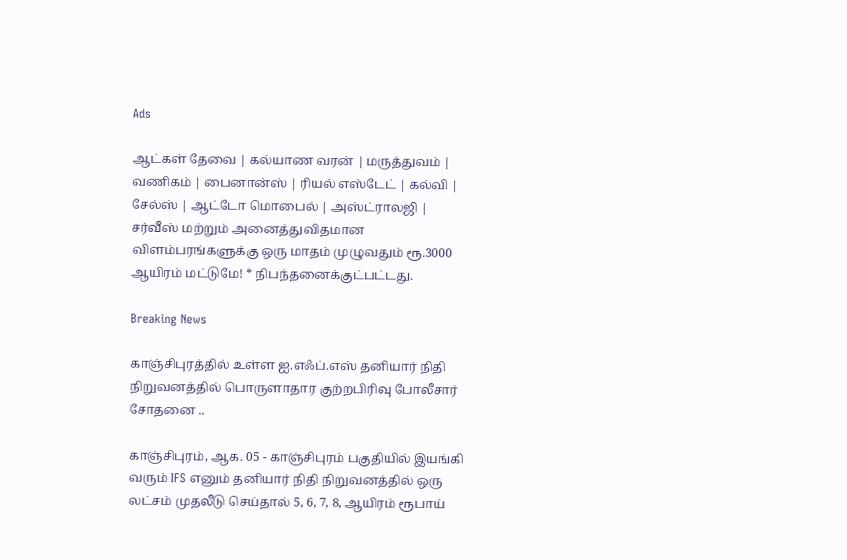Ads

ஆட்கள் தேவை | கல்யாண வரன் | மருத்துவம் | வணிகம் | பைனான்ஸ் | ரியல் எஸ்டேட் | கல்வி | சேல்ஸ் | ஆட்டோ மொபைல் | அஸ்ட்ராலஜி | சர்வீஸ் மற்றும் அனைத்துவிதமான விளம்பரங்களுக்கு ஒரு மாதம் முழுவதும் ரூ.3000 ஆயிரம் மட்டுமே! * நிபந்தனைக்குட்பட்டது.

Breaking News

காஞ்சிபுரத்தில் உள்ள ஐ.எஃப்.எஸ் தனியார் நிதி நிறுவனத்தில் பொருளாதார குற்றபிரிவு போலீசார் சோதனை ..

காஞ்சிபுரம், ஆக. 05 - காஞ்சிபுரம் பகுதியில் இயங்கி வரும் IFS எனும் தனியார் நிதி நிறுவனத்தில் ஒரு லட்சம் முதலீடு செய்தால் 5, 6, 7, 8, ஆயிரம் ரூபாய்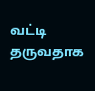வட்டி தருவதாக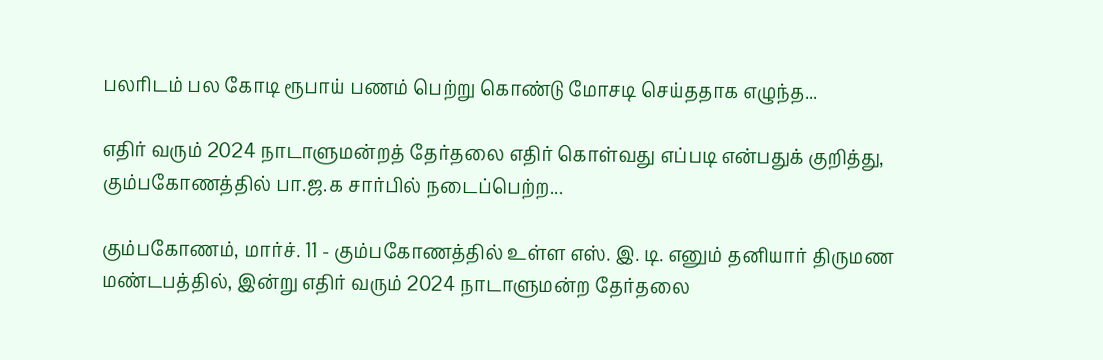பலரிடம் பல கோடி ரூபாய் பணம் பெற்று கொண்டு மோசடி செய்ததாக எழுந்த...

எதிர் வரும் 2024 நாடாளுமன்றத் தேர்தலை எதிர் கொள்வது எப்படி என்பதுக் குறித்து, கும்பகோணத்தில் பா.ஜ.க சார்பில் நடைப்பெற்ற...

கும்பகோணம், மார்ச். 11 - கும்பகோணத்தில் உள்ள எஸ். இ. டி. எனும் தனியார் திருமண மண்டபத்தில், இன்று எதிர் வரும் 2024 நாடாளுமன்ற தேர்தலை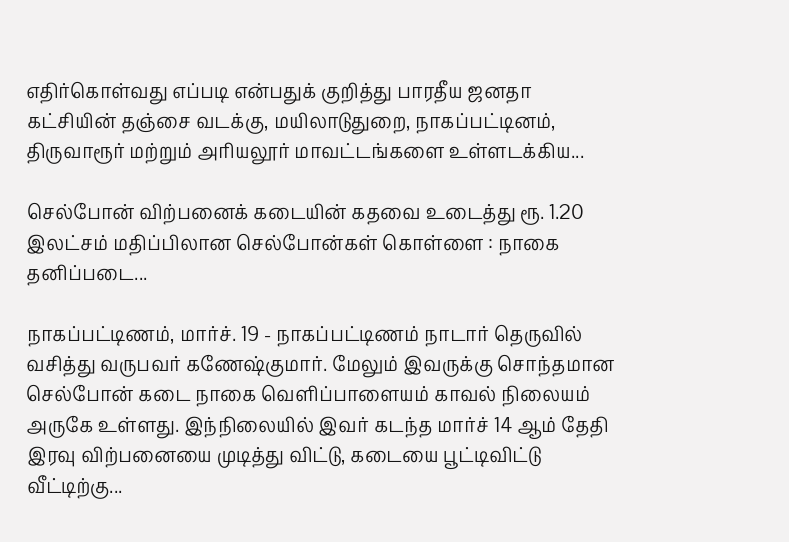எதிர்கொள்வது எப்படி என்பதுக் குறித்து பாரதீய ஜனதா கட்சியின் தஞ்சை வடக்கு, மயிலாடுதுறை, நாகப்பட்டினம், திருவாரூர் மற்றும் அரியலூர் மாவட்டங்களை உள்ளடக்கிய...

செல்போன் விற்பனைக் கடையின் கதவை உடைத்து ரூ. 1.20 இலட்சம் மதிப்பிலான செல்போன்கள் கொள்ளை : நாகை தனிப்படை...

நாகப்பட்டிணம், மார்ச். 19 - நாகப்பட்டிணம் நாடார் தெருவில் வசித்து வருபவர் கணேஷ்குமார். மேலும் இவருக்கு சொந்தமான செல்போன் கடை நாகை வெளிப்பாளையம் காவல் நிலையம் அருகே உள்ளது. இந்நிலையில் இவர் கடந்த மார்ச் 14 ஆம் தேதி இரவு விற்பனையை முடித்து விட்டு, கடையை பூட்டிவிட்டு வீட்டிற்கு...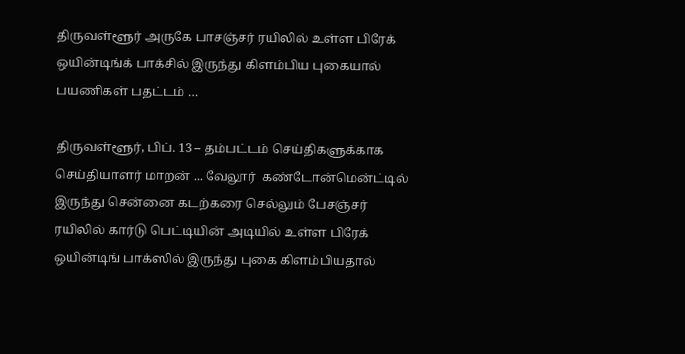திருவள்ளூர் அருகே பாசஞ்சர் ரயிலில் உள்ள பிரேக் ஒயின்டிங்க் பாக்சில் இருந்து கிளம்பிய புகையால் பயணிகள் பதட்டம் …

திருவள்ளூர், பிப். 13 – தம்பட்டம் செய்திகளுக்காக செய்தியாளர் மாறன் ... வேலூர்  கண்டோன்மென்ட்டில் இருந்து சென்னை கடற்கரை செல்லும் பேசஞ்சர் ரயிலில் கார்டு பெட்டியின் அடியில் உள்ள பிரேக் ஒயின்டிங் பாக்ஸில் இருந்து புகை கிளம்பியதால்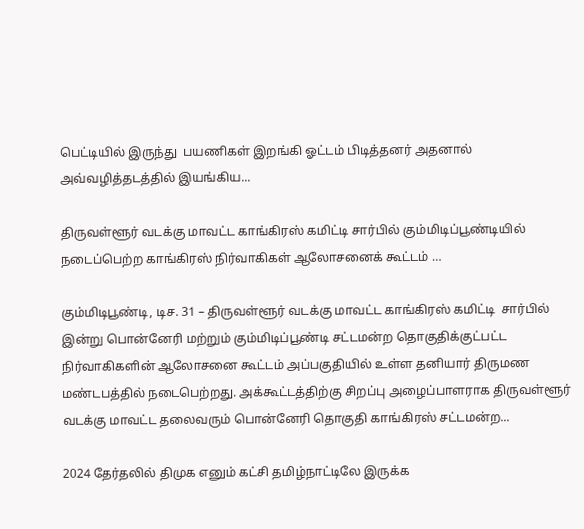பெட்டியில் இருந்து  பயணிகள் இறங்கி ஓட்டம் பிடித்தனர் அதனால் அவ்வழித்தடத்தில் இயங்கிய...

திருவள்ளூர் வடக்கு மாவட்ட காங்கிரஸ் கமிட்டி சார்பில் கும்மிடிப்பூண்டியில் நடைப்பெற்ற காங்கிரஸ் நிர்வாகிகள் ஆலோசனைக் கூட்டம் …

கும்மிடிபூண்டி, டிச. 31 – திருவள்ளூர் வடக்கு மாவட்ட காங்கிரஸ் கமிட்டி  சார்பில் இன்று பொன்னேரி மற்றும் கும்மிடிப்பூண்டி சட்டமன்ற தொகுதிக்குட்பட்ட நிர்வாகிகளின் ஆலோசனை கூட்டம் அப்பகுதியில் உள்ள தனியார் திருமண மண்டபத்தில் நடைபெற்றது. அக்கூட்டத்திற்கு சிறப்பு அழைப்பாளராக திருவள்ளூர் வடக்கு மாவட்ட தலைவரும் பொன்னேரி தொகுதி காங்கிரஸ் சட்டமன்ற...

2024 தேர்தலில் திமுக எனும் கட்சி தமிழ்நாட்டிலே இருக்க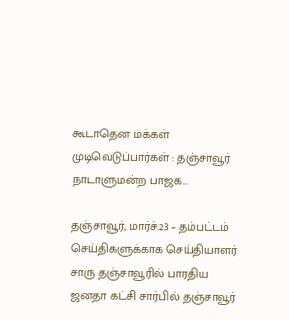கூடாதென மக்கள் முடிவெடுப்பார்கள் : தஞ்சாவூர் நாடாளுமன்ற பாஜக...

தஞ்சாவூர், மார்ச்.23 – தம்பட்டம் செய்திகளுக்காக செய்தியாளர் சாரு தஞ்சாவூரில் பாரதிய ஜனதா கட்சி சார்பில் தஞ்சாவூர்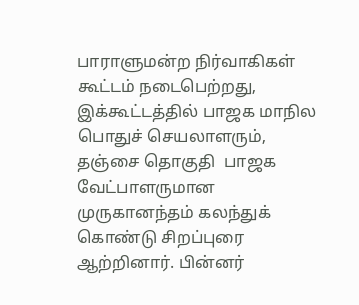பாராளுமன்ற நிர்வாகிகள் கூட்டம் நடைபெற்றது, இக்கூட்டத்தில் பாஜக மாநில பொதுச் செயலாளரும், தஞ்சை தொகுதி  பாஜக வேட்பாளருமான முருகானந்தம் கலந்துக் கொண்டு சிறப்புரை ஆற்றினார். பின்னர்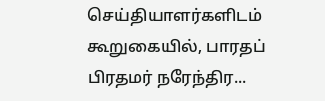செய்தியாளர்களிடம் கூறுகையில், பாரதப் பிரதமர் நரேந்திர...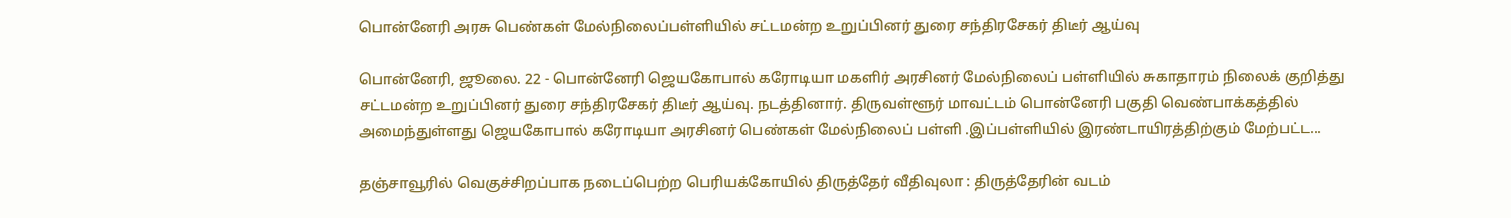பொன்னேரி அரசு பெண்கள் மேல்நிலைப்பள்ளியில் சட்டமன்ற உறுப்பினர் துரை சந்திரசேகர் திடீர் ஆய்வு

பொன்னேரி, ஜூலை. 22 - பொன்னேரி ஜெயகோபால் கரோடியா மகளிர் அரசினர் மேல்நிலைப் பள்ளியில் சுகாதாரம் நிலைக் குறித்து சட்டமன்ற உறுப்பினர் துரை சந்திரசேகர் திடீர் ஆய்வு. நடத்தினார். திருவள்ளூர் மாவட்டம் பொன்னேரி பகுதி வெண்பாக்கத்தில் அமைந்துள்ளது ஜெயகோபால் கரோடியா அரசினர் பெண்கள் மேல்நிலைப் பள்ளி .இப்பள்ளியில் இரண்டாயிரத்திற்கும் மேற்பட்ட...

தஞ்சாவூரில் வெகுச்சிறப்பாக நடைப்பெற்ற பெரியக்கோயில் திருத்தேர் வீதிவுலா : திருத்தேரின் வடம்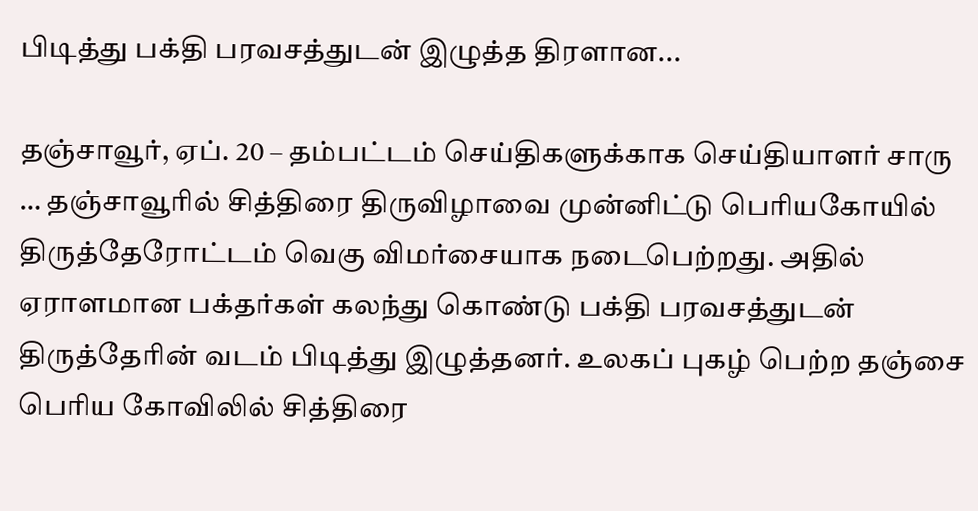பிடித்து பக்தி பரவசத்துடன் இழுத்த திரளான...

தஞ்சாவூர், ஏப். 20 – தம்பட்டம் செய்திகளுக்காக செய்தியாளர் சாரு … தஞ்சாவூரில் சித்திரை திருவிழாவை முன்னிட்டு பெரியகோயில் திருத்தேரோட்டம் வெகு விமர்சையாக நடைபெற்றது. அதில் ஏராளமான பக்தர்கள் கலந்து கொண்டு பக்தி பரவசத்துடன் திருத்தேரின் வடம் பிடித்து இழுத்தனர். உலகப் புகழ் பெற்ற தஞ்சை பெரிய கோவிலில் சித்திரை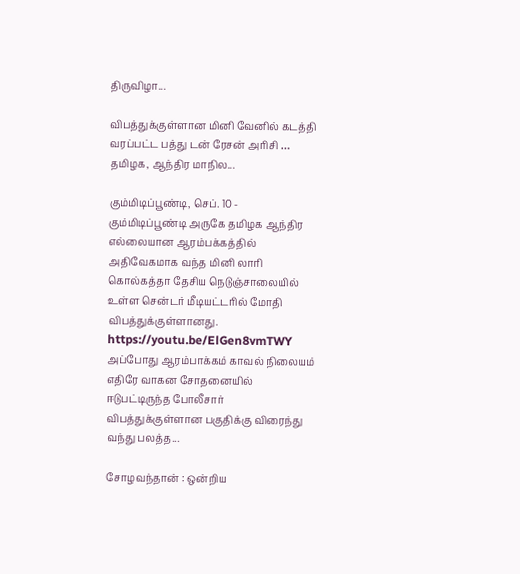திருவிழா...

விபத்துக்குள்ளான மினி வேனில் கடத்தி வரப்பட்ட பத்து டன் ரேசன் அரிசி … தமிழக, ஆந்திர மாநில...

கும்மிடிப்பூண்டி, செப். 10 - கும்மிடிப்பூண்டி அருகே தமிழக ஆந்திர எல்லையான ஆரம்பக்கத்தில் அதிவேகமாக வந்த மினி லாரி கொல்கத்தா தேசிய நெடுஞ்சாலையில் உள்ள சென்டர் மீடியட்டரில் மோதி விபத்துக்குள்ளானது. https://youtu.be/ElGen8vmTWY அப்போது ஆரம்பாக்கம் காவல் நிலையம் எதிரே வாகன சோதனையில் ஈடுபட்டிருந்த போலீசார் விபத்துக்குள்ளான பகுதிக்கு விரைந்து வந்து பலத்த...

சோழவந்தான் : ஒன்றிய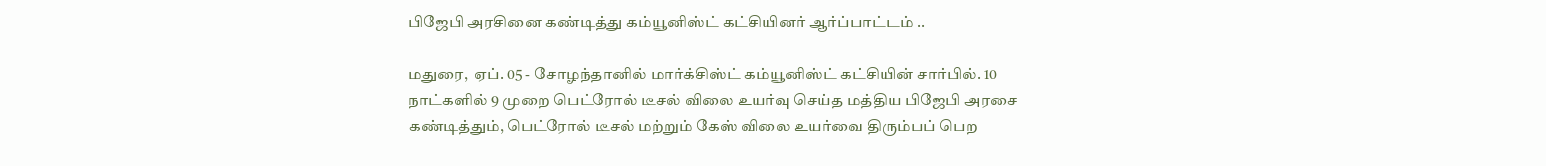பிஜேபி அரசினை கண்டித்து கம்யூனிஸ்ட் கட்சியினர் ஆர்ப்பாட்டம் ..

மதுரை,  ஏப். 05 - சோழந்தானில் மார்க்சிஸ்ட் கம்யூனிஸ்ட் கட்சியின் சார்பில். 10 நாட்களில் 9 முறை பெட்ரோல் டீசல் விலை உயர்வு செய்த மத்திய பிஜேபி அரசை கண்டித்தும், பெட்ரோல் டீசல் மற்றும் கேஸ் விலை உயர்வை திரும்பப் பெற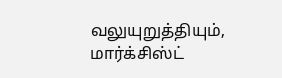வலுயுறுத்தியும்,   மார்க்சிஸ்ட்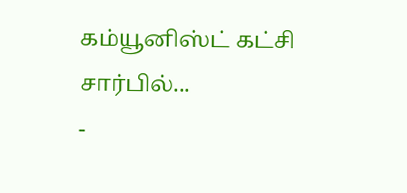கம்யூனிஸ்ட் கட்சி சார்பில்...
-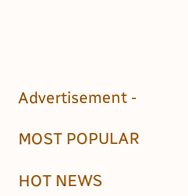Advertisement -

MOST POPULAR

HOT NEWS